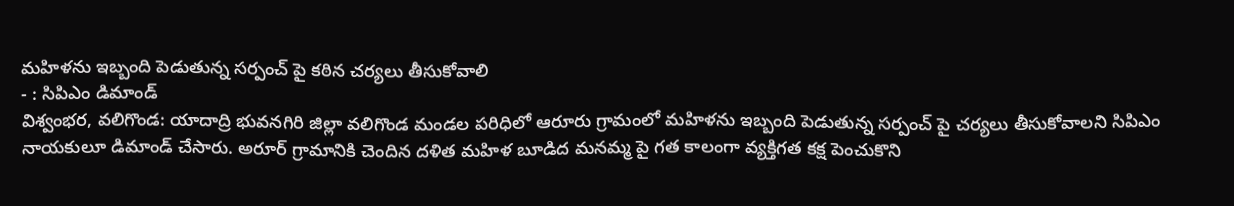మహిళను ఇబ్బంది పెడుతున్న సర్పంచ్ పై కఠిన చర్యలు తీసుకోవాలి
- : సిపిఎం డిమాండ్
విశ్వంభర, వలిగొండ: యాదాద్రి భువనగిరి జిల్లా వలిగొండ మండల పరిధిలో ఆరూరు గ్రామంలో మహిళను ఇబ్బంది పెడుతున్న సర్పంచ్ పై చర్యలు తీసుకోవాలని సిపిఎం నాయకులూ డిమాండ్ చేసారు. అరూర్ గ్రామానికి చెందిన దళిత మహిళ బూడిద మనమ్మ పై గత కాలంగా వ్యక్తిగత కక్ష పెంచుకొని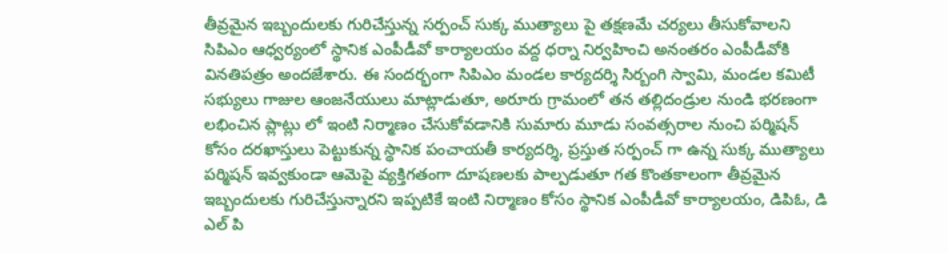తీవ్రమైన ఇబ్బందులకు గురిచేస్తున్న సర్పంచ్ సుక్క ముత్యాలు పై తక్షణమే చర్యలు తీసుకోవాలని సిపిఎం ఆధ్వర్యంలో స్థానిక ఎంపీడీవో కార్యాలయం వద్ద ధర్నా నిర్వహించి అనంతరం ఎంపీడీవోకి వినతిపత్రం అందజేశారు. ఈ సందర్భంగా సిపిఎం మండల కార్యదర్శి సిర్బంగి స్వామి, మండల కమిటీ సభ్యులు గాజుల ఆంజనేయులు మాట్లాడుతూ, అరూరు గ్రామంలో తన తల్లిదండ్రుల నుండి భరణంగా లభించిన ప్లాట్లు లో ఇంటి నిర్మాణం చేసుకోవడానికి సుమారు మూడు సంవత్సరాల నుంచి పర్మిషన్ కోసం దరఖాస్తులు పెట్టుకున్న స్థానిక పంచాయతీ కార్యదర్శి, ప్రస్తుత సర్పంచ్ గా ఉన్న సుక్క ముత్యాలు పర్మిషన్ ఇవ్వకుండా ఆమెపై వ్యక్తిగతంగా దూషణలకు పాల్పడుతూ గత కొంతకాలంగా తీవ్రమైన ఇబ్బందులకు గురిచేస్తున్నారని ఇప్పటికే ఇంటి నిర్మాణం కోసం స్థానిక ఎంపీడీవో కార్యాలయం, డిపిఓ, డి ఎల్ పి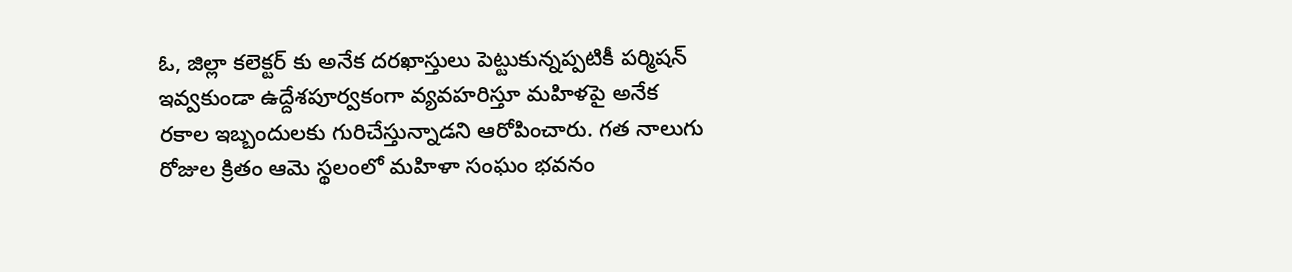ఓ, జిల్లా కలెక్టర్ కు అనేక దరఖాస్తులు పెట్టుకున్నప్పటికీ పర్మిషన్ ఇవ్వకుండా ఉద్దేశపూర్వకంగా వ్యవహరిస్తూ మహిళపై అనేక రకాల ఇబ్బందులకు గురిచేస్తున్నాడని ఆరోపించారు. గత నాలుగు రోజుల క్రితం ఆమె స్థలంలో మహిళా సంఘం భవనం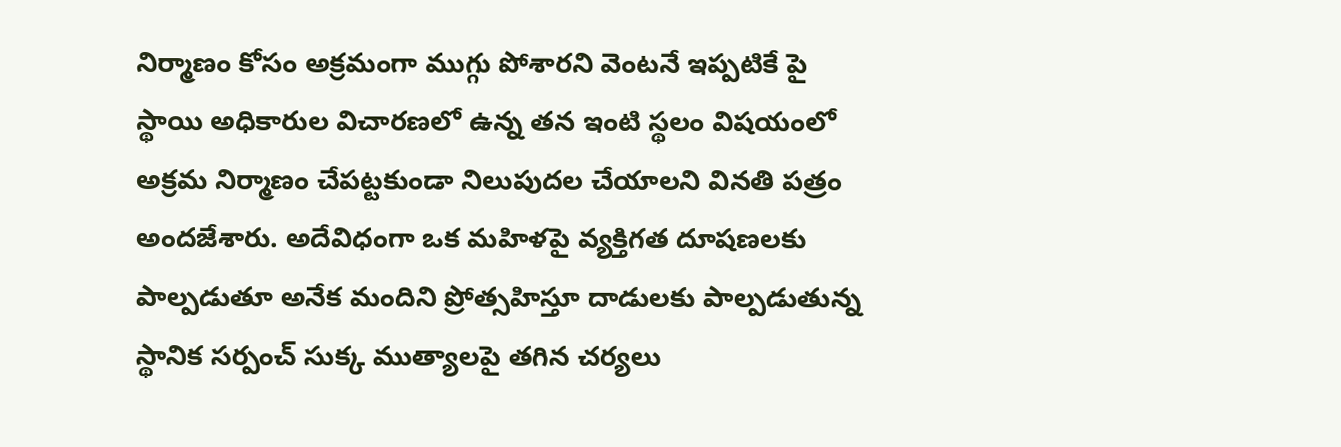నిర్మాణం కోసం అక్రమంగా ముగ్గు పోశారని వెంటనే ఇప్పటికే పై స్థాయి అధికారుల విచారణలో ఉన్న తన ఇంటి స్థలం విషయంలో అక్రమ నిర్మాణం చేపట్టకుండా నిలుపుదల చేయాలని వినతి పత్రం అందజేశారు. అదేవిధంగా ఒక మహిళపై వ్యక్తిగత దూషణలకు పాల్పడుతూ అనేక మందిని ప్రోత్సహిస్తూ దాడులకు పాల్పడుతున్న స్థానిక సర్పంచ్ సుక్క ముత్యాలపై తగిన చర్యలు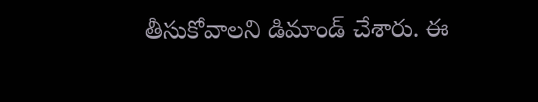తీసుకోవాలని డిమాండ్ చేశారు. ఈ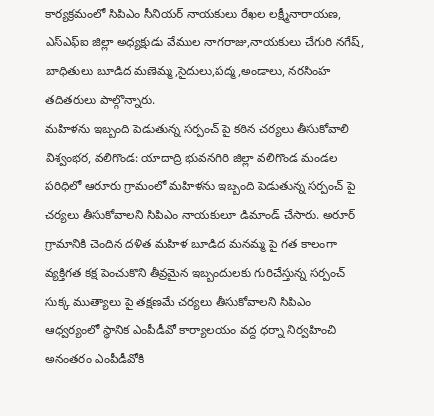కార్యక్రమంలో సిపిఎం సీనియర్ నాయకులు రేఖల లక్ష్మీనారాయణ, ఎస్ఎఫ్ఐ జిల్లా అధ్యక్షుడు వేముల నాగరాజు,నాయకులు చేగురి నగేష్, బాధితులు బూడిద మణెమ్మ,సైదులు,పద్మ,అండాలు, నరసింహ తదితరులు పాల్గొన్నారు.
మహిళను ఇబ్బంది పెడుతున్న సర్పంచ్ పై కఠిన చర్యలు తీసుకోవాలి
విశ్వంభర, వలిగొండ: యాదాద్రి భువనగిరి జిల్లా వలిగొండ మండల పరిధిలో ఆరూరు గ్రామంలో మహిళను ఇబ్బంది పెడుతున్న సర్పంచ్ పై చర్యలు తీసుకోవాలని సిపిఎం నాయకులూ డిమాండ్ చేసారు. అరూర్ గ్రామానికి చెందిన దళిత మహిళ బూడిద మనమ్మ పై గత కాలంగా వ్యక్తిగత కక్ష పెంచుకొని తీవ్రమైన ఇబ్బందులకు గురిచేస్తున్న సర్పంచ్ సుక్క ముత్యాలు పై తక్షణమే చర్యలు తీసుకోవాలని సిపిఎం ఆధ్వర్యంలో స్థానిక ఎంపీడీవో కార్యాలయం వద్ద ధర్నా నిర్వహించి అనంతరం ఎంపీడీవోకి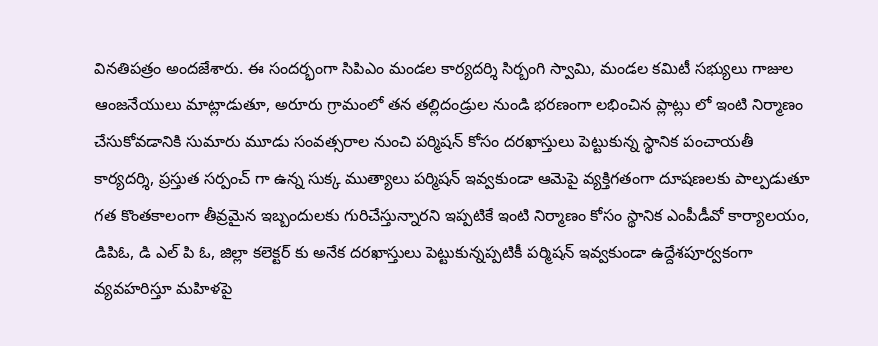వినతిపత్రం అందజేశారు. ఈ సందర్భంగా సిపిఎం మండల కార్యదర్శి సిర్బంగి స్వామి, మండల కమిటీ సభ్యులు గాజుల ఆంజనేయులు మాట్లాడుతూ, అరూరు గ్రామంలో తన తల్లిదండ్రుల నుండి భరణంగా లభించిన ప్లాట్లు లో ఇంటి నిర్మాణం చేసుకోవడానికి సుమారు మూడు సంవత్సరాల నుంచి పర్మిషన్ కోసం దరఖాస్తులు పెట్టుకున్న స్థానిక పంచాయతీ కార్యదర్శి, ప్రస్తుత సర్పంచ్ గా ఉన్న సుక్క ముత్యాలు పర్మిషన్ ఇవ్వకుండా ఆమెపై వ్యక్తిగతంగా దూషణలకు పాల్పడుతూ గత కొంతకాలంగా తీవ్రమైన ఇబ్బందులకు గురిచేస్తున్నారని ఇప్పటికే ఇంటి నిర్మాణం కోసం స్థానిక ఎంపీడీవో కార్యాలయం, డిపిఓ, డి ఎల్ పి ఓ, జిల్లా కలెక్టర్ కు అనేక దరఖాస్తులు పెట్టుకున్నప్పటికీ పర్మిషన్ ఇవ్వకుండా ఉద్దేశపూర్వకంగా వ్యవహరిస్తూ మహిళపై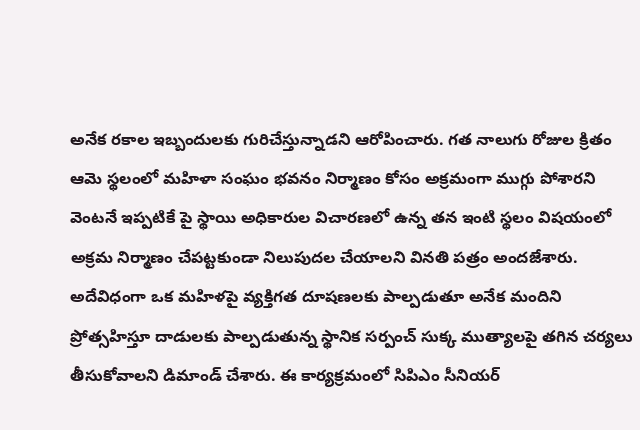అనేక రకాల ఇబ్బందులకు గురిచేస్తున్నాడని ఆరోపించారు. గత నాలుగు రోజుల క్రితం ఆమె స్థలంలో మహిళా సంఘం భవనం నిర్మాణం కోసం అక్రమంగా ముగ్గు పోశారని వెంటనే ఇప్పటికే పై స్థాయి అధికారుల విచారణలో ఉన్న తన ఇంటి స్థలం విషయంలో అక్రమ నిర్మాణం చేపట్టకుండా నిలుపుదల చేయాలని వినతి పత్రం అందజేశారు. అదేవిధంగా ఒక మహిళపై వ్యక్తిగత దూషణలకు పాల్పడుతూ అనేక మందిని ప్రోత్సహిస్తూ దాడులకు పాల్పడుతున్న స్థానిక సర్పంచ్ సుక్క ముత్యాలపై తగిన చర్యలు తీసుకోవాలని డిమాండ్ చేశారు. ఈ కార్యక్రమంలో సిపిఎం సీనియర్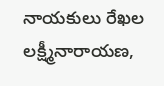నాయకులు రేఖల లక్ష్మీనారాయణ,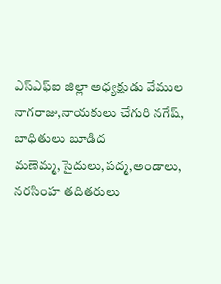ఎస్ఎఫ్ఐ జిల్లా అధ్యక్షుడు వేముల నాగరాజు,నాయకులు చేగురి నగేష్, బాధితులు బూడిద మణెమ్మ,సైదులు,పద్మ,అండాలు, నరసింహ తదితరులు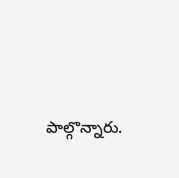పాల్గొన్నారు.